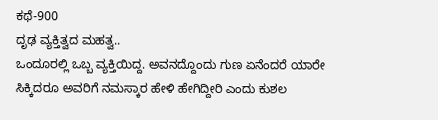ಕಥೆ-900
ದೃಢ ವ್ಯಕ್ತಿತ್ವದ ಮಹತ್ವ..
ಒಂದೂರಲ್ಲಿ ಒಬ್ಬ ವ್ಯಕ್ತಿಯಿದ್ದ. ಅವನದ್ದೊಂದು ಗುಣ ಏನೆಂದರೆ ಯಾರೇ ಸಿಕ್ಕಿದರೂ ಅವರಿಗೆ ನಮಸ್ಕಾರ ಹೇಳಿ ಹೇಗಿದ್ದೀರಿ ಎಂದು ಕುಶಲ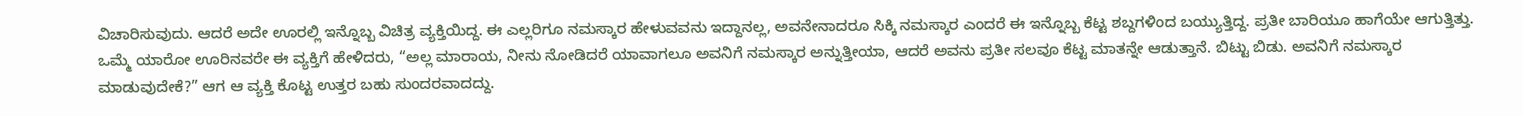ವಿಚಾರಿಸುವುದು. ಆದರೆ ಅದೇ ಊರಲ್ಲಿ ಇನ್ನೊಬ್ಬ ವಿಚಿತ್ರ ವ್ಯಕ್ತಿಯಿದ್ದ. ಈ ಎಲ್ಲರಿಗೂ ನಮಸ್ಕಾರ ಹೇಳುವವನು ಇದ್ದಾನಲ್ಲ, ಅವನೇನಾದರೂ ಸಿಕ್ಕಿ ನಮಸ್ಕಾರ ಎಂದರೆ ಈ ಇನ್ನೊಬ್ಬ ಕೆಟ್ಟ ಶಬ್ದಗಳಿಂದ ಬಯ್ಯುತ್ತಿದ್ದ. ಪ್ರತೀ ಬಾರಿಯೂ ಹಾಗೆಯೇ ಆಗುತ್ತಿತ್ತು. ಒಮ್ಮೆ ಯಾರೋ ಊರಿನವರೇ ಈ ವ್ಯಕ್ತಿಗೆ ಹೇಳಿದರು, “ಅಲ್ಲ ಮಾರಾಯ, ನೀನು ನೋಡಿದರೆ ಯಾವಾಗಲೂ ಅವನಿಗೆ ನಮಸ್ಕಾರ ಅನ್ನುತ್ತೀಯಾ, ಆದರೆ ಅವನು ಪ್ರತೀ ಸಲವೂ ಕೆಟ್ಟ ಮಾತನ್ನೇ ಆಡುತ್ತಾನೆ. ಬಿಟ್ಟು ಬಿಡು. ಅವನಿಗೆ ನಮಸ್ಕಾರ ಮಾಡುವುದೇಕೆ?” ಆಗ ಆ ವ್ಯಕ್ತಿ ಕೊಟ್ಟ ಉತ್ತರ ಬಹು ಸುಂದರವಾದದ್ದು.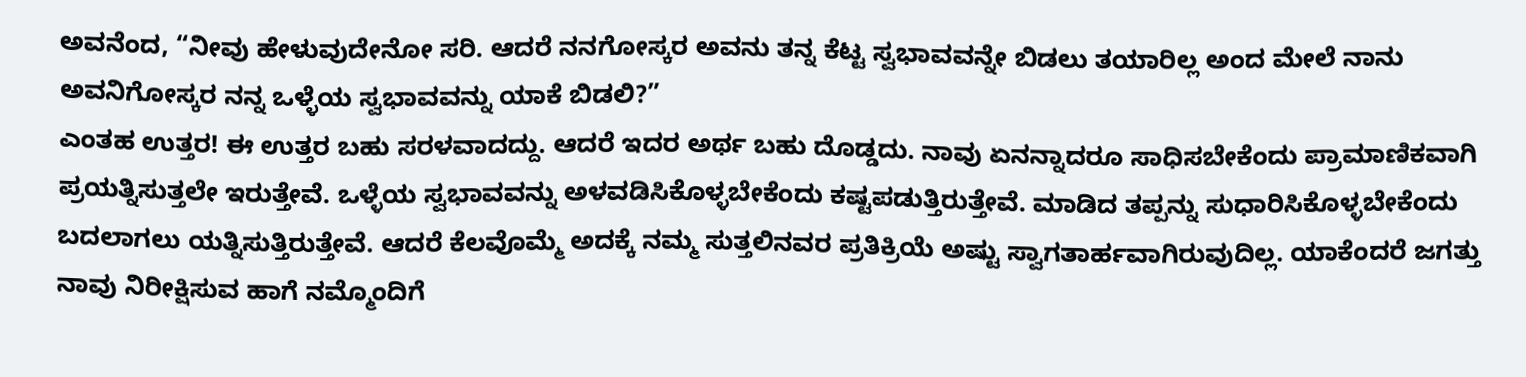ಅವನೆಂದ, “ನೀವು ಹೇಳುವುದೇನೋ ಸರಿ. ಆದರೆ ನನಗೋಸ್ಕರ ಅವನು ತನ್ನ ಕೆಟ್ಟ ಸ್ವಭಾವವನ್ನೇ ಬಿಡಲು ತಯಾರಿಲ್ಲ ಅಂದ ಮೇಲೆ ನಾನು ಅವನಿಗೋಸ್ಕರ ನನ್ನ ಒಳ್ಳೆಯ ಸ್ವಭಾವವನ್ನು ಯಾಕೆ ಬಿಡಲಿ?”
ಎಂತಹ ಉತ್ತರ! ಈ ಉತ್ತರ ಬಹು ಸರಳವಾದದ್ದು. ಆದರೆ ಇದರ ಅರ್ಥ ಬಹು ದೊಡ್ಡದು. ನಾವು ಏನನ್ನಾದರೂ ಸಾಧಿಸಬೇಕೆಂದು ಪ್ರಾಮಾಣಿಕವಾಗಿ ಪ್ರಯತ್ನಿಸುತ್ತಲೇ ಇರುತ್ತೇವೆ. ಒಳ್ಳೆಯ ಸ್ವಭಾವವನ್ನು ಅಳವಡಿಸಿಕೊಳ್ಳಬೇಕೆಂದು ಕಷ್ಟಪಡುತ್ತಿರುತ್ತೇವೆ. ಮಾಡಿದ ತಪ್ಪನ್ನು ಸುಧಾರಿಸಿಕೊಳ್ಳಬೇಕೆಂದು ಬದಲಾಗಲು ಯತ್ನಿಸುತ್ತಿರುತ್ತೇವೆ. ಆದರೆ ಕೆಲವೊಮ್ಮೆ ಅದಕ್ಕೆ ನಮ್ಮ ಸುತ್ತಲಿನವರ ಪ್ರತಿಕ್ರಿಯೆ ಅಷ್ಟು ಸ್ವಾಗತಾರ್ಹವಾಗಿರುವುದಿಲ್ಲ. ಯಾಕೆಂದರೆ ಜಗತ್ತು ನಾವು ನಿರೀಕ್ಷಿಸುವ ಹಾಗೆ ನಮ್ಮೊಂದಿಗೆ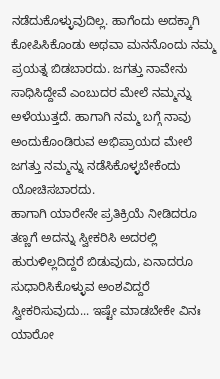ನಡೆದುಕೊಳ್ಳುವುದಿಲ್ಲ. ಹಾಗೆಂದು ಅದಕ್ಕಾಗಿ ಕೋಪಿಸಿಕೊಂಡು ಅಥವಾ ಮನನೊಂದು ನಮ್ಮ ಪ್ರಯತ್ನ ಬಿಡಬಾರದು. ಜಗತ್ತು ನಾವೇನು ಸಾಧಿಸಿದ್ದೇವೆ ಎಂಬುದರ ಮೇಲೆ ನಮ್ಮನ್ನು ಅಳೆಯುತ್ತದೆ. ಹಾಗಾಗಿ ನಮ್ಮ ಬಗ್ಗೆ ನಾವು ಅಂದುಕೊಂಡಿರುವ ಅಭಿಪ್ರಾಯದ ಮೇಲೆ ಜಗತ್ತು ನಮ್ಮನ್ನು ನಡೆಸಿಕೊಳ್ಳಬೇಕೆಂದು ಯೋಚಿಸಬಾರದು.
ಹಾಗಾಗಿ ಯಾರೇನೇ ಪ್ರತಿಕ್ರಿಯೆ ನೀಡಿದರೂ ತಣ್ಣಗೆ ಅದನ್ನು ಸ್ವೀಕರಿಸಿ ಅದರಲ್ಲಿ ಹುರುಳಿಲ್ಲದಿದ್ದರೆ ಬಿಡುವುದು, ಏನಾದರೂ ಸುಧಾರಿಸಿಕೊಳ್ಳುವ ಅಂಶವಿದ್ದರೆ ಸ್ವೀಕರಿಸುವುದು... ಇಷ್ಟೇ ಮಾಡಬೇಕೇ ವಿನಃ ಯಾರೋ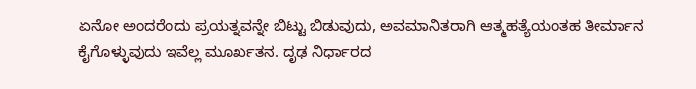ಏನೋ ಅಂದರೆಂದು ಪ್ರಯತ್ನವನ್ನೇ ಬಿಟ್ಟು ಬಿಡುವುದು, ಅವಮಾನಿತರಾಗಿ ಆತ್ಮಹತ್ಯೆಯಂತಹ ತೀರ್ಮಾನ ಕೈಗೊಳ್ಳುವುದು ಇವೆಲ್ಲ ಮೂರ್ಖತನ. ದೃಢ ನಿರ್ಧಾರದ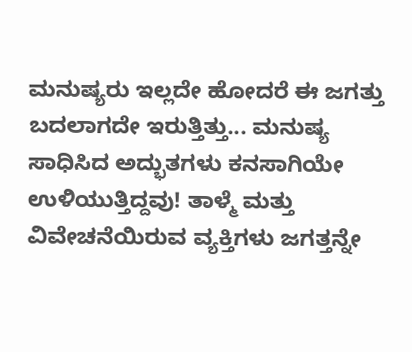ಮನುಷ್ಯರು ಇಲ್ಲದೇ ಹೋದರೆ ಈ ಜಗತ್ತು ಬದಲಾಗದೇ ಇರುತ್ತಿತ್ತು... ಮನುಷ್ಯ ಸಾಧಿಸಿದ ಅದ್ಭುತಗಳು ಕನಸಾಗಿಯೇ ಉಳಿಯುತ್ತಿದ್ದವು! ತಾಳ್ಮೆ ಮತ್ತು ವಿವೇಚನೆಯಿರುವ ವ್ಯಕ್ತಿಗಳು ಜಗತ್ತನ್ನೇ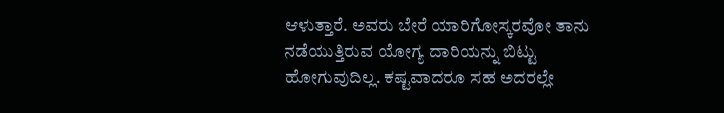ಆಳುತ್ತಾರೆ. ಅವರು ಬೇರೆ ಯಾರಿಗೋಸ್ಕರವೋ ತಾನು ನಡೆಯುತ್ತಿರುವ ಯೋಗ್ಯ ದಾರಿಯನ್ನು ಬಿಟ್ಟು ಹೋಗುವುದಿಲ್ಲ. ಕಷ್ಟವಾದರೂ ಸಹ ಅದರಲ್ಲೇ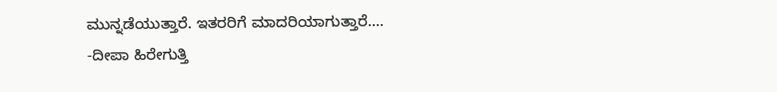ಮುನ್ನಡೆಯುತ್ತಾರೆ. ಇತರರಿಗೆ ಮಾದರಿಯಾಗುತ್ತಾರೆ....
-ದೀಪಾ ಹಿರೇಗುತ್ತಿ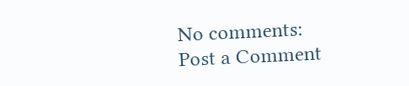No comments:
Post a Comment